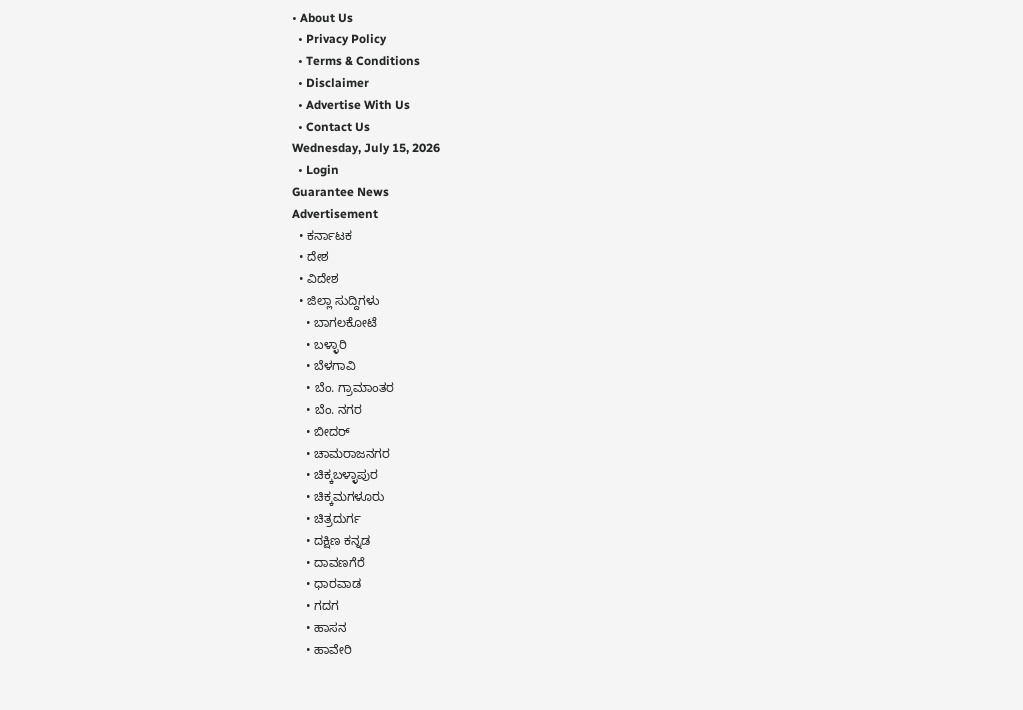• About Us
  • Privacy Policy
  • Terms & Conditions
  • Disclaimer
  • Advertise With Us
  • Contact Us
Wednesday, July 15, 2026
  • Login
Guarantee News
Advertisement
  • ಕರ್ನಾಟಕ
  • ದೇಶ
  • ವಿದೇಶ
  • ಜಿಲ್ಲಾ ಸುದ್ದಿಗಳು
    • ಬಾಗಲಕೋಟೆ
    • ಬಳ್ಳಾರಿ
    • ಬೆಳಗಾವಿ
    • ಬೆಂ. ಗ್ರಾಮಾಂತರ
    • ಬೆಂ. ನಗರ
    • ಬೀದರ್
    • ಚಾಮರಾಜನಗರ
    • ಚಿಕ್ಕಬಳ್ಳಾಪುರ
    • ಚಿಕ್ಕಮಗಳೂರು
    • ಚಿತ್ರದುರ್ಗ
    • ದಕ್ಷಿಣ ಕನ್ನಡ
    • ದಾವಣಗೆರೆ
    • ಧಾರವಾಡ
    • ಗದಗ
    • ಹಾಸನ
    • ಹಾವೇರಿ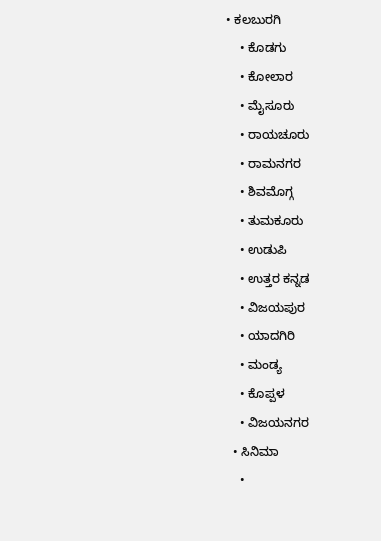• ಕಲಬುರಗಿ
    • ಕೊಡಗು
    • ಕೋಲಾರ
    • ಮೈಸೂರು
    • ರಾಯಚೂರು
    • ರಾಮನಗರ
    • ಶಿವಮೊಗ್ಗ
    • ತುಮಕೂರು
    • ಉಡುಪಿ
    • ಉತ್ತರ ಕನ್ನಡ
    • ವಿಜಯಪುರ
    • ಯಾದಗಿರಿ
    • ಮಂಡ್ಯ
    • ಕೊಪ್ಪಳ
    • ವಿಜಯನಗರ
  • ಸಿನಿಮಾ
    •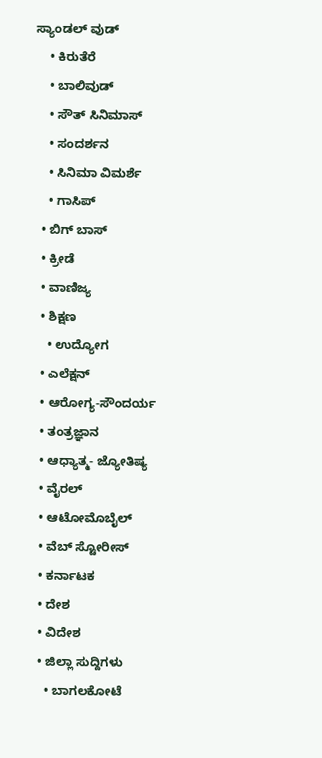ಸ್ಯಾಂಡಲ್ ವುಡ್
    • ಕಿರುತೆರೆ
    • ಬಾಲಿವುಡ್
    • ಸೌತ್ ಸಿನಿಮಾಸ್
    • ಸಂದರ್ಶನ
    • ಸಿನಿಮಾ ವಿಮರ್ಶೆ
    • ಗಾಸಿಪ್
  • ಬಿಗ್ ಬಾಸ್
  • ಕ್ರೀಡೆ
  • ವಾಣಿಜ್ಯ
  • ಶಿಕ್ಷಣ
    • ಉದ್ಯೋಗ
  • ಎಲೆಕ್ಷನ್
  • ಆರೋಗ್ಯ-ಸೌಂದರ್ಯ
  • ತಂತ್ರಜ್ಞಾನ
  • ಆಧ್ಯಾತ್ಮ- ಜ್ಯೋತಿಷ್ಯ
  • ವೈರಲ್
  • ಆಟೋಮೊಬೈಲ್
  • ವೆಬ್ ಸ್ಟೋರೀಸ್
  • ಕರ್ನಾಟಕ
  • ದೇಶ
  • ವಿದೇಶ
  • ಜಿಲ್ಲಾ ಸುದ್ದಿಗಳು
    • ಬಾಗಲಕೋಟೆ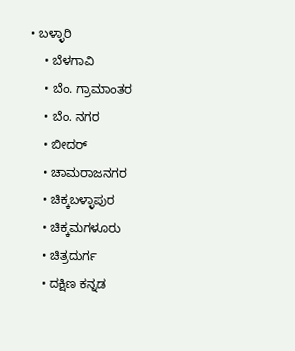• ಬಳ್ಳಾರಿ
    • ಬೆಳಗಾವಿ
    • ಬೆಂ. ಗ್ರಾಮಾಂತರ
    • ಬೆಂ. ನಗರ
    • ಬೀದರ್
    • ಚಾಮರಾಜನಗರ
    • ಚಿಕ್ಕಬಳ್ಳಾಪುರ
    • ಚಿಕ್ಕಮಗಳೂರು
    • ಚಿತ್ರದುರ್ಗ
    • ದಕ್ಷಿಣ ಕನ್ನಡ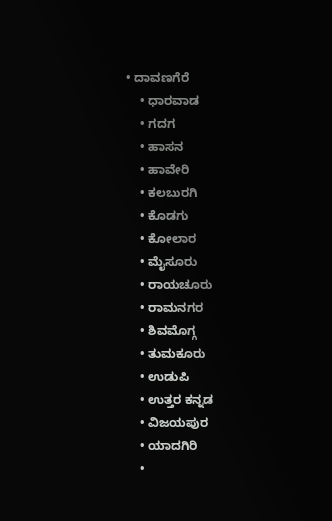• ದಾವಣಗೆರೆ
    • ಧಾರವಾಡ
    • ಗದಗ
    • ಹಾಸನ
    • ಹಾವೇರಿ
    • ಕಲಬುರಗಿ
    • ಕೊಡಗು
    • ಕೋಲಾರ
    • ಮೈಸೂರು
    • ರಾಯಚೂರು
    • ರಾಮನಗರ
    • ಶಿವಮೊಗ್ಗ
    • ತುಮಕೂರು
    • ಉಡುಪಿ
    • ಉತ್ತರ ಕನ್ನಡ
    • ವಿಜಯಪುರ
    • ಯಾದಗಿರಿ
    •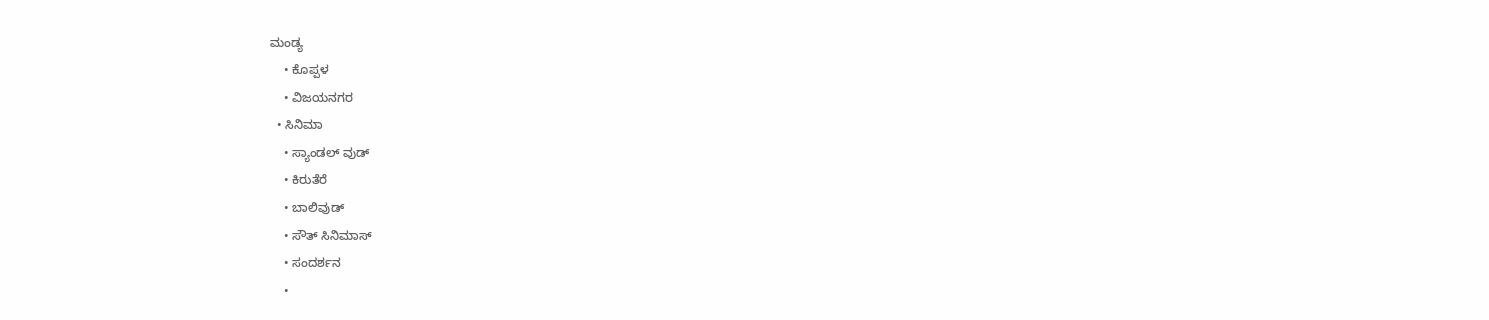ಮಂಡ್ಯ
    • ಕೊಪ್ಪಳ
    • ವಿಜಯನಗರ
  • ಸಿನಿಮಾ
    • ಸ್ಯಾಂಡಲ್ ವುಡ್
    • ಕಿರುತೆರೆ
    • ಬಾಲಿವುಡ್
    • ಸೌತ್ ಸಿನಿಮಾಸ್
    • ಸಂದರ್ಶನ
    •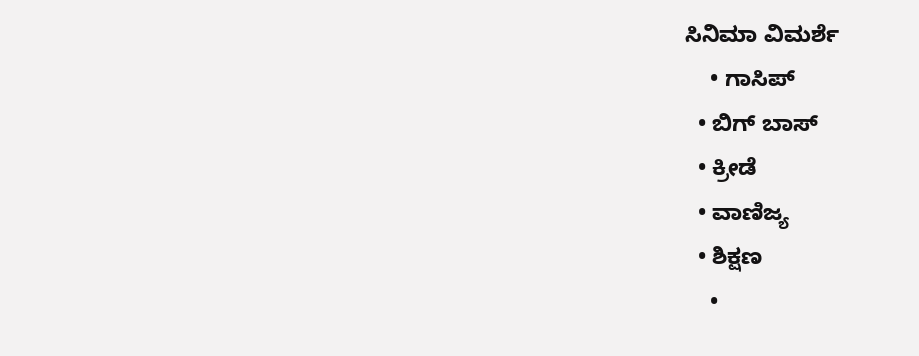ಸಿನಿಮಾ ವಿಮರ್ಶೆ
    • ಗಾಸಿಪ್
  • ಬಿಗ್ ಬಾಸ್
  • ಕ್ರೀಡೆ
  • ವಾಣಿಜ್ಯ
  • ಶಿಕ್ಷಣ
    •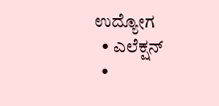ಉದ್ಯೋಗ
  • ಎಲೆಕ್ಷನ್
  •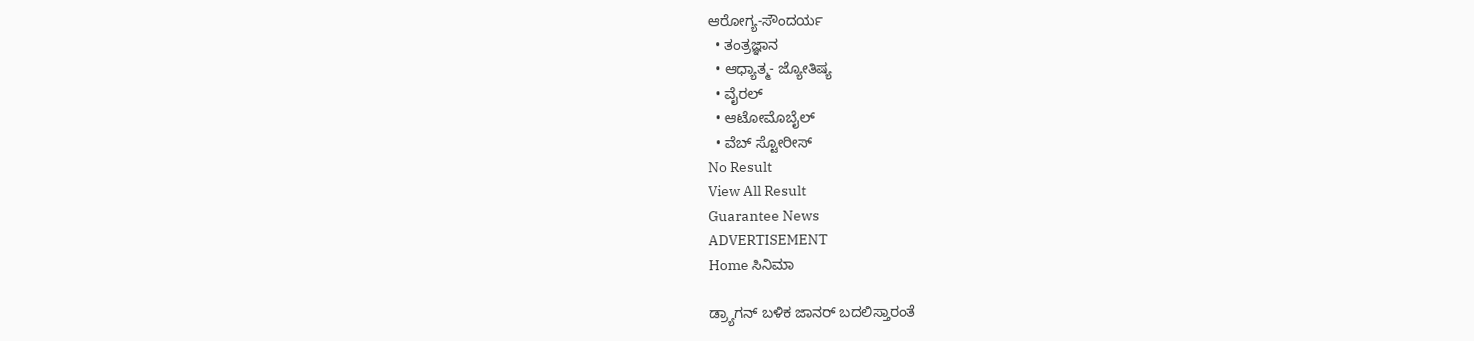ಆರೋಗ್ಯ-ಸೌಂದರ್ಯ
  • ತಂತ್ರಜ್ಞಾನ
  • ಆಧ್ಯಾತ್ಮ- ಜ್ಯೋತಿಷ್ಯ
  • ವೈರಲ್
  • ಆಟೋಮೊಬೈಲ್
  • ವೆಬ್ ಸ್ಟೋರೀಸ್
No Result
View All Result
Guarantee News
ADVERTISEMENT
Home ಸಿನಿಮಾ

ಡ್ರ್ಯಾಗನ್ ಬಳಿಕ ಜಾನರ್ ಬದಲಿಸ್ತಾರಂತೆ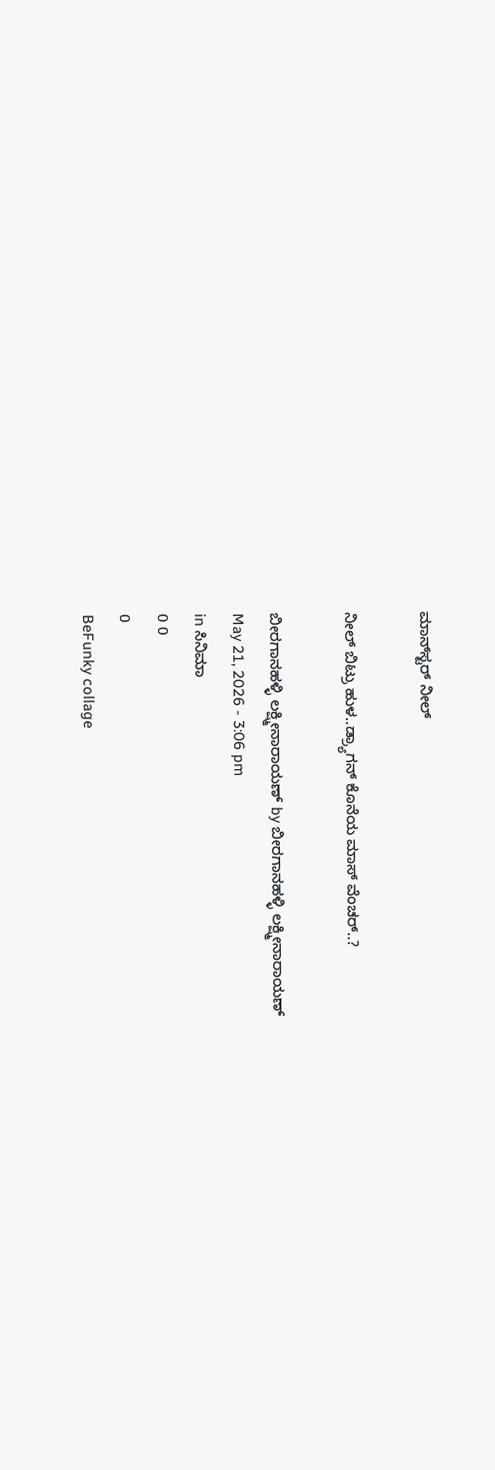ಮಾನ್‌ಸ್ಟರ್ ನೀಲ್

ನೀಲ್ ಬಿಟ್ರು ಹುಳ..ಡ್ರ್ಯಾಗನ್ ಕೊನೆಯ ಮಾಸ್ ವೆಂಚರ್..?

ಬೀರಗಾನಹಳ್ಳಿ ಲಕ್ಷ್ಮೀನಾರಾಯಣ್ by ಬೀರಗಾನಹಳ್ಳಿ ಲಕ್ಷ್ಮೀನಾರಾಯಣ್
May 21, 2026 - 3:06 pm
in ಸಿನಿಮಾ
0 0
0
BeFunky collage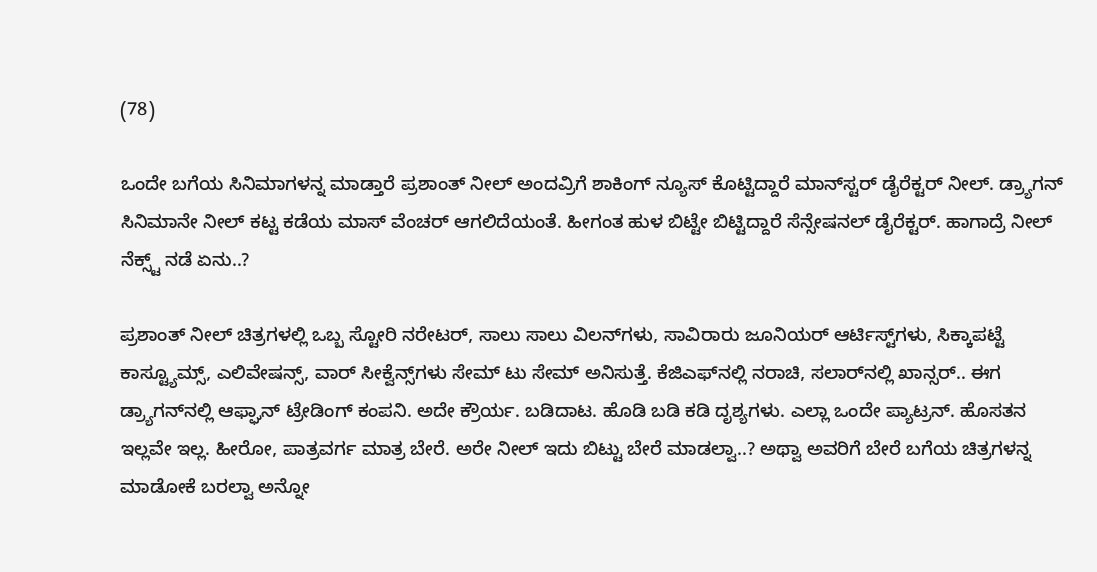(78)

ಒಂದೇ ಬಗೆಯ ಸಿನಿಮಾಗಳನ್ನ ಮಾಡ್ತಾರೆ ಪ್ರಶಾಂತ್ ನೀಲ್ ಅಂದವ್ರಿಗೆ ಶಾಕಿಂಗ್ ನ್ಯೂಸ್ ಕೊಟ್ಟಿದ್ದಾರೆ ಮಾನ್‌ಸ್ಟರ್ ಡೈರೆಕ್ಟರ್ ನೀಲ್. ಡ್ರ್ಯಾಗನ್ ಸಿನಿಮಾನೇ ನೀಲ್ ಕಟ್ಟ ಕಡೆಯ ಮಾಸ್ ವೆಂಚರ್ ಆಗಲಿದೆಯಂತೆ. ಹೀಗಂತ ಹುಳ ಬಿಟ್ಟೇ ಬಿಟ್ಟಿದ್ದಾರೆ ಸೆನ್ಸೇಷನಲ್ ಡೈರೆಕ್ಟರ್. ಹಾಗಾದ್ರೆ ನೀಲ್ ನೆಕ್ಸ್ಟ್ ನಡೆ ಏನು..?

ಪ್ರಶಾಂತ್ ನೀಲ್ ಚಿತ್ರಗಳಲ್ಲಿ ಒಬ್ಬ ಸ್ಟೋರಿ ನರೇಟರ್, ಸಾಲು ಸಾಲು ವಿಲನ್‌ಗಳು, ಸಾವಿರಾರು ಜೂನಿಯರ್ ಆರ್ಟಿಸ್ಟ್‌‌ಗಳು, ಸಿಕ್ಕಾಪಟ್ಟೆ ಕಾಸ್ಟ್ಯೂಮ್ಸ್, ಎಲಿವೇಷನ್ಸ್, ವಾರ್ ಸೀಕ್ವೆನ್ಸ್‌‌ಗಳು ಸೇಮ್ ಟು ಸೇಮ್ ಅನಿಸುತ್ತೆ. ಕೆಜಿಎಫ್‌‌‌ನಲ್ಲಿ ನರಾಚಿ, ಸಲಾರ್‌‌ನಲ್ಲಿ ಖಾನ್ಸರ್.. ಈಗ ಡ್ರ್ಯಾಗನ್‌‌ನಲ್ಲಿ ಆಫ್ಘಾನ್ ಟ್ರೇಡಿಂಗ್ ಕಂಪನಿ. ಅದೇ ಕ್ರೌರ್ಯ. ಬಡಿದಾಟ. ಹೊಡಿ ಬಡಿ ಕಡಿ ದೃಶ್ಯಗಳು. ಎಲ್ಲಾ ಒಂದೇ ಪ್ಯಾಟ್ರನ್. ಹೊಸತನ ಇಲ್ಲವೇ ಇಲ್ಲ. ಹೀರೋ, ಪಾತ್ರವರ್ಗ ಮಾತ್ರ ಬೇರೆ. ಅರೇ ನೀಲ್ ಇದು ಬಿಟ್ಟು ಬೇರೆ ಮಾಡಲ್ವಾ..? ಅಥ್ವಾ ಅವರಿಗೆ ಬೇರೆ ಬಗೆಯ ಚಿತ್ರಗಳನ್ನ ಮಾಡೋಕೆ ಬರಲ್ವಾ ಅನ್ನೋ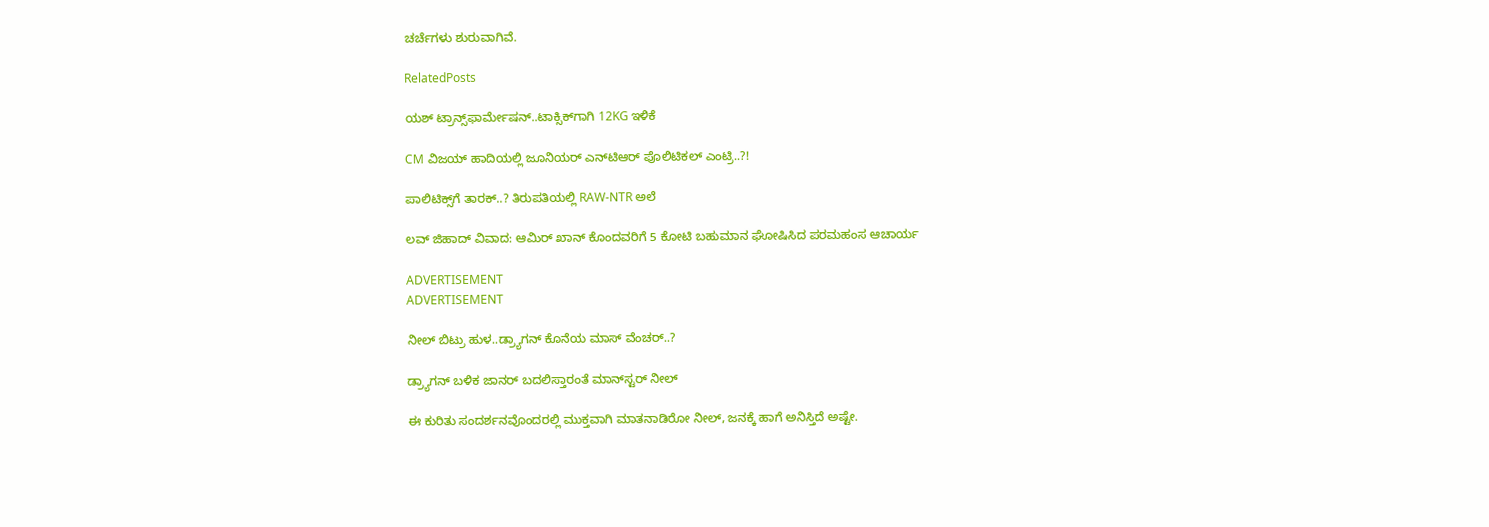ಚರ್ಚೆಗಳು ಶುರುವಾಗಿವೆ.

RelatedPosts

ಯಶ್ ಟ್ರಾನ್ಸ್‌‌ಫಾರ್ಮೇಷನ್‌..ಟಾಕ್ಸಿಕ್‌‌ಗಾಗಿ 12KG ಇಳಿಕೆ

CM ವಿಜಯ್ ಹಾದಿಯಲ್ಲಿ ಜೂನಿಯರ್‌ ಎನ್‌ಟಿಆರ್ ಪೊಲಿಟಿಕಲ್ ಎಂಟ್ರಿ..?!

ಪಾಲಿಟಿಕ್ಸ್‌ಗೆ ತಾರಕ್..? ತಿರುಪತಿಯಲ್ಲಿ RAW-NTR ಅಲೆ

ಲವ್ ಜಿಹಾದ್ ವಿವಾದ: ಆಮಿರ್ ಖಾನ್ ಕೊಂದವರಿಗೆ 5 ಕೋಟಿ ಬಹುಮಾನ ಘೋಷಿಸಿದ ಪರಮಹಂಸ ಆಚಾರ್ಯ

ADVERTISEMENT
ADVERTISEMENT

ನೀಲ್ ಬಿಟ್ರು ಹುಳ..ಡ್ರ್ಯಾಗನ್ ಕೊನೆಯ ಮಾಸ್ ವೆಂಚರ್..?

ಡ್ರ್ಯಾಗನ್ ಬಳಿಕ ಜಾನರ್ ಬದಲಿಸ್ತಾರಂತೆ ಮಾನ್‌ಸ್ಟರ್ ನೀಲ್

ಈ ಕುರಿತು ಸಂದರ್ಶನವೊಂದರಲ್ಲಿ ಮುಕ್ತವಾಗಿ ಮಾತನಾಡಿರೋ ನೀಲ್, ಜನಕ್ಕೆ ಹಾಗೆ ಅನಿಸ್ತಿದೆ ಅಷ್ಟೇ.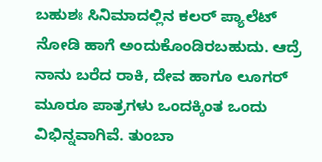ಬಹುಶಃ ಸಿನಿಮಾದಲ್ಲಿನ ಕಲರ್ ಪ್ಯಾಲೆಟ್‌‌‌ ನೋಡಿ ಹಾಗೆ ಅಂದುಕೊಂಡಿರಬಹುದು. ಆದ್ರೆ ನಾನು ಬರೆದ ರಾಕಿ, ದೇವ ಹಾಗೂ ಲೂಗರ್ ಮೂರೂ ಪಾತ್ರಗಳು ಒಂದಕ್ಕಿಂತ ಒಂದು ವಿಭಿನ್ನವಾಗಿವೆ. ತುಂಬಾ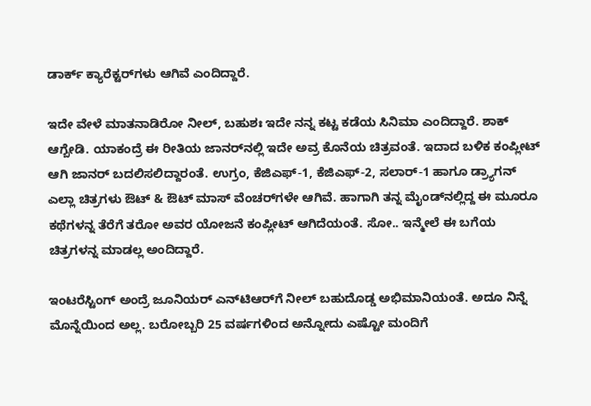ಡಾರ್ಕ್ ಕ್ಯಾರೆಕ್ಟರ್‌‌ಗಳು ಆಗಿವೆ ಎಂದಿದ್ದಾರೆ.

ಇದೇ ವೇಳೆ ಮಾತನಾಡಿರೋ ನೀಲ್, ಬಹುಶಃ ಇದೇ ನನ್ನ ಕಟ್ಟ ಕಡೆಯ ಸಿನಿಮಾ ಎಂದಿದ್ದಾರೆ. ಶಾಕ್ ಆಗ್ಬೇಡಿ. ಯಾಕಂದ್ರೆ ಈ ರೀತಿಯ ಜಾನರ್‌‌ನಲ್ಲಿ ಇದೇ ಅವ್ರ ಕೊನೆಯ ಚಿತ್ರವಂತೆ. ಇದಾದ ಬಳಿಕ ಕಂಪ್ಲೀಟ್ ಆಗಿ ಜಾನರ್ ಬದಲಿಸಲಿದ್ದಾರಂತೆ. ಉಗ್ರಂ, ಕೆಜಿಎಫ್-1, ಕೆಜಿಎಫ್-2, ಸಲಾರ್-1 ಹಾಗೂ ಡ್ರ್ಯಾಗನ್ ಎಲ್ಲಾ ಚಿತ್ರಗಳು ಔಟ್ & ಔಟ್ ಮಾಸ್ ವೆಂಚರ್‌‌ಗಳೇ ಆಗಿವೆ. ಹಾಗಾಗಿ ತನ್ನ ಮೈಂಡ್‌‌ನಲ್ಲಿದ್ದ ಈ ಮೂರೂ ಕಥೆಗಳನ್ನ ತೆರೆಗೆ ತರೋ ಅವರ ಯೋಜನೆ ಕಂಪ್ಲೀಟ್ ಆಗಿದೆಯಂತೆ. ಸೋ.. ಇನ್ಮೇಲೆ ಈ ಬಗೆಯ ಚಿತ್ರಗಳನ್ನ ಮಾಡಲ್ಲ ಅಂದಿದ್ದಾರೆ.

ಇಂಟರೆಸ್ಟಿಂಗ್ ಅಂದ್ರೆ ಜೂನಿಯರ್ ಎನ್‌ಟಿಆರ್‌ಗೆ ನೀಲ್ ಬಹುದೊಡ್ಡ ಅಭಿಮಾನಿಯಂತೆ. ಅದೂ ನಿನ್ನೆ ಮೊನ್ನೆಯಿಂದ ಅಲ್ಲ. ಬರೋಬ್ಬರಿ 25 ವರ್ಷಗಳಿಂದ ಅನ್ನೋದು ಎಷ್ಟೋ ಮಂದಿಗೆ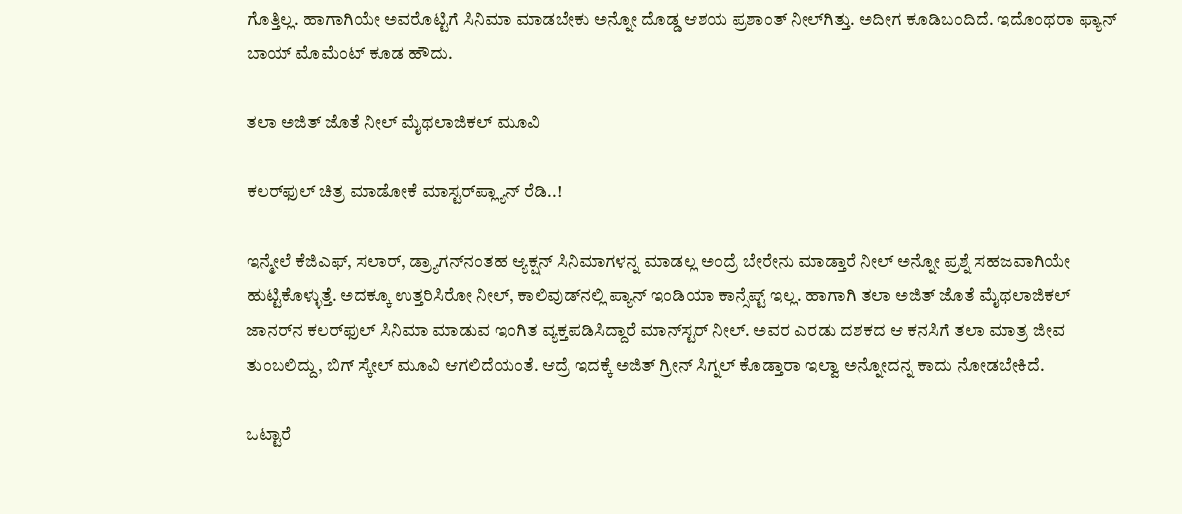ಗೊತ್ತಿಲ್ಲ. ಹಾಗಾಗಿಯೇ ಅವರೊಟ್ಟಿಗೆ ಸಿನಿಮಾ ಮಾಡಬೇಕು ಅನ್ನೋ ದೊಡ್ಡ ಆಶಯ ಪ್ರಶಾಂತ್ ನೀಲ್‌‌ಗಿತ್ತು. ಅದೀಗ ಕೂಡಿಬಂದಿದೆ. ಇದೊಂಥರಾ ಫ್ಯಾನ್ ಬಾಯ್ ಮೊಮೆಂಟ್ ಕೂಡ ಹೌದು.

ತಲಾ ಅಜಿತ್ ಜೊತೆ ನೀಲ್ ಮೈಥಲಾಜಿಕಲ್ ಮೂವಿ

ಕಲರ್‌‌ಫುಲ್ ಚಿತ್ರ ಮಾಡೋಕೆ ಮಾಸ್ಟರ್‌‌ಪ್ಲ್ಯಾನ್ ರೆಡಿ..!

ಇನ್ಮೇಲೆ ಕೆಜಿಎಫ್, ಸಲಾರ್, ಡ್ರ್ಯಾಗನ್‌‌ನಂತಹ ಆ್ಯಕ್ಷನ್ ಸಿನಿಮಾಗಳನ್ನ ಮಾಡಲ್ಲ ಅಂದ್ರೆ ಬೇರೇನು ಮಾಡ್ತಾರೆ ನೀಲ್ ಅನ್ನೋ ಪ್ರಶ್ನೆ ಸಹಜವಾಗಿಯೇ ಹುಟ್ಟಿಕೊಳ್ಳುತ್ತೆ. ಅದಕ್ಕೂ ಉತ್ತರಿಸಿರೋ ನೀಲ್, ಕಾಲಿವುಡ್‌‌ನಲ್ಲಿ ಪ್ಯಾನ್ ಇಂಡಿಯಾ ಕಾನ್ಸೆಪ್ಟ್ ಇಲ್ಲ. ಹಾಗಾಗಿ ತಲಾ ಅಜಿತ್ ಜೊತೆ ಮೈಥಲಾಜಿಕಲ್ ಜಾನರ್‌‌ನ ಕಲರ್‌‌ಫುಲ್ ಸಿನಿಮಾ ಮಾಡುವ ಇಂಗಿತ ವ್ಯಕ್ತಪಡಿಸಿದ್ದಾರೆ ಮಾನ್‌ಸ್ಟರ್ ನೀಲ್. ಅವರ ಎರಡು ದಶಕದ ಆ ಕನಸಿಗೆ ತಲಾ ಮಾತ್ರ ಜೀವ ತುಂಬಲಿದ್ದು, ಬಿಗ್ ಸ್ಕೇಲ್ ಮೂವಿ ಆಗಲಿದೆಯಂತೆ. ಆದ್ರೆ ಇದಕ್ಕೆ ಅಜಿತ್ ಗ್ರೀನ್ ಸಿಗ್ನಲ್ ಕೊಡ್ತಾರಾ ಇಲ್ವಾ ಅನ್ನೋದನ್ನ ಕಾದು ನೋಡಬೇಕಿದೆ.

ಒಟ್ಟಾರೆ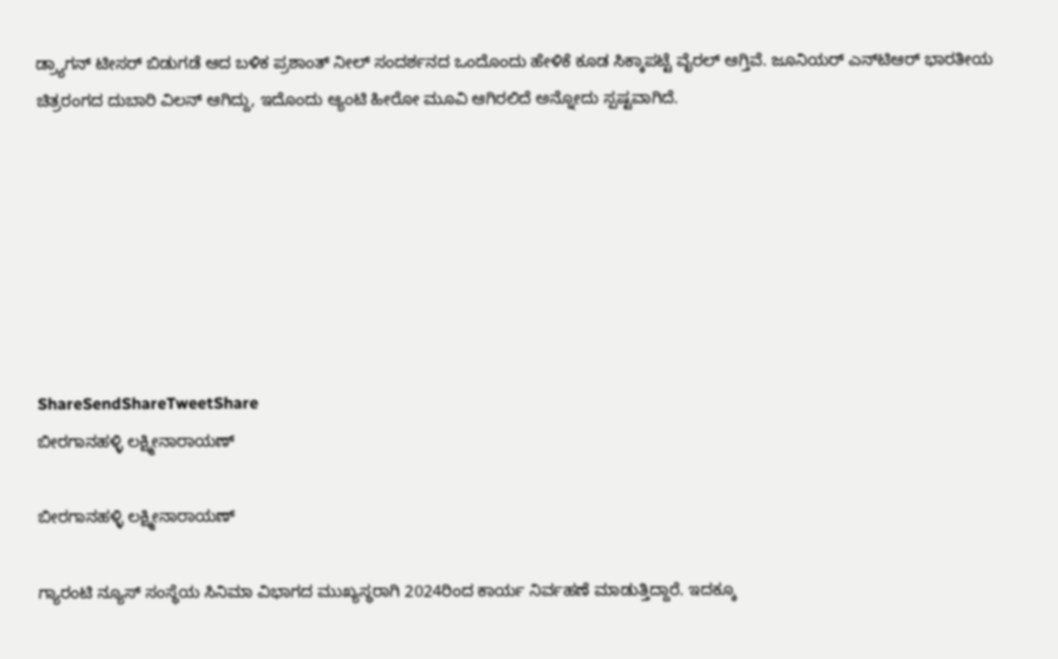ಡ್ರ್ಯಾಗನ್ ಟೀಸರ್ ಬಿಡುಗಡೆ ಆದ ಬಳಿಕ ಪ್ರಶಾಂತ್ ನೀಲ್ ಸಂದರ್ಶನದ ಒಂದೊಂದು ಹೇಳಿಕೆ ಕೂಡ ಸಿಕ್ಕಾಪಟ್ಟೆ ವೈರಲ್ ಆಗ್ತಿವೆ. ಜೂನಿಯರ್ ಎನ್‌ಟಿಆರ್ ಭಾರತೀಯ ಚಿತ್ರರಂಗದ ದುಬಾರಿ ವಿಲನ್ ಆಗಿದ್ದು, ಇದೊಂದು ಆ್ಯಂಟಿ ಹೀರೋ ಮೂವಿ ಆಗಿರಲಿದೆ ಅನ್ನೋದು ಸ್ಪಷ್ಟವಾಗಿದೆ.







ShareSendShareTweetShare
ಬೀರಗಾನಹಳ್ಳಿ ಲಕ್ಷ್ಮೀನಾರಾಯಣ್

ಬೀರಗಾನಹಳ್ಳಿ ಲಕ್ಷ್ಮೀನಾರಾಯಣ್

ಗ್ಯಾರಂಟಿ ನ್ಯೂಸ್ ಸಂಸ್ಥೆಯ ಸಿನಿಮಾ ವಿಭಾಗದ ಮುಖ್ಯಸ್ಥರಾಗಿ 2024ರಿಂದ ಕಾರ್ಯ ನಿರ್ವಹಣೆ ಮಾಡುತ್ತಿದ್ದಾರೆ. ಇದಕ್ಕೂ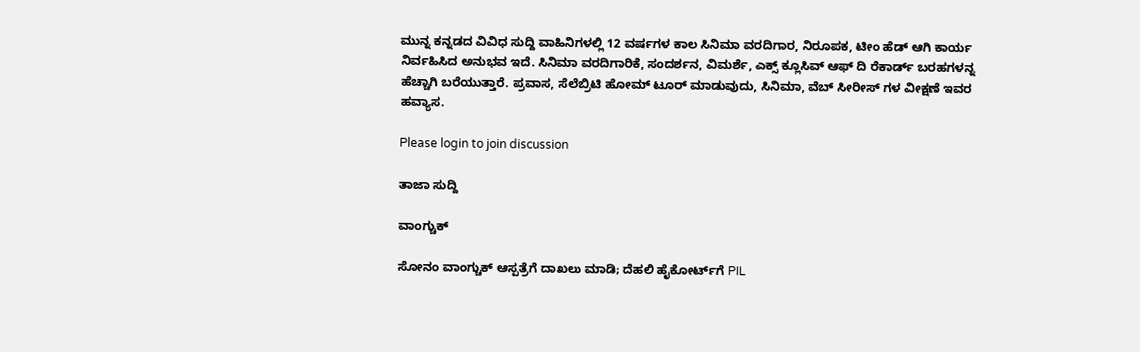ಮುನ್ನ ಕನ್ನಡದ ವಿವಿಧ ಸುದ್ದಿ ವಾಹಿನಿಗಳಲ್ಲಿ 12 ವರ್ಷಗಳ ಕಾಲ ಸಿನಿಮಾ ವರದಿಗಾರ, ನಿರೂಪಕ, ಟೀಂ ಹೆಡ್ ಆಗಿ ಕಾರ್ಯ ನಿರ್ವಹಿಸಿದ ಅನುಭವ ಇದೆ. ಸಿನಿಮಾ ವರದಿಗಾರಿಕೆ, ಸಂದರ್ಶನ, ವಿಮರ್ಶೆ, ಎಕ್ಸ್ ಕ್ಲೂಸಿವ್ ಆಫ್ ದಿ ರೆಕಾರ್ಡ್ ಬರಹಗಳನ್ನ ಹೆಚ್ಚಾಗಿ ಬರೆಯುತ್ತಾರೆ. ಪ್ರವಾಸ, ಸೆಲೆಬ್ರಿಟಿ ಹೋಮ್ ಟೂರ್ ಮಾಡುವುದು, ಸಿನಿಮಾ, ವೆಬ್ ಸೀರೀಸ್ ಗಳ ವೀಕ್ಷಣೆ ಇವರ ಹವ್ಯಾಸ.

Please login to join discussion

ತಾಜಾ ಸುದ್ದಿ

ವಾಂಗ್ಚುಕ್

ಸೋನಂ ವಾಂಗ್ಚುಕ್ ಆಸ್ಪತ್ರೆಗೆ ದಾಖಲು ಮಾಡಿ; ದೆಹಲಿ ಹೈಕೋರ್ಟ್‌ಗೆ PIL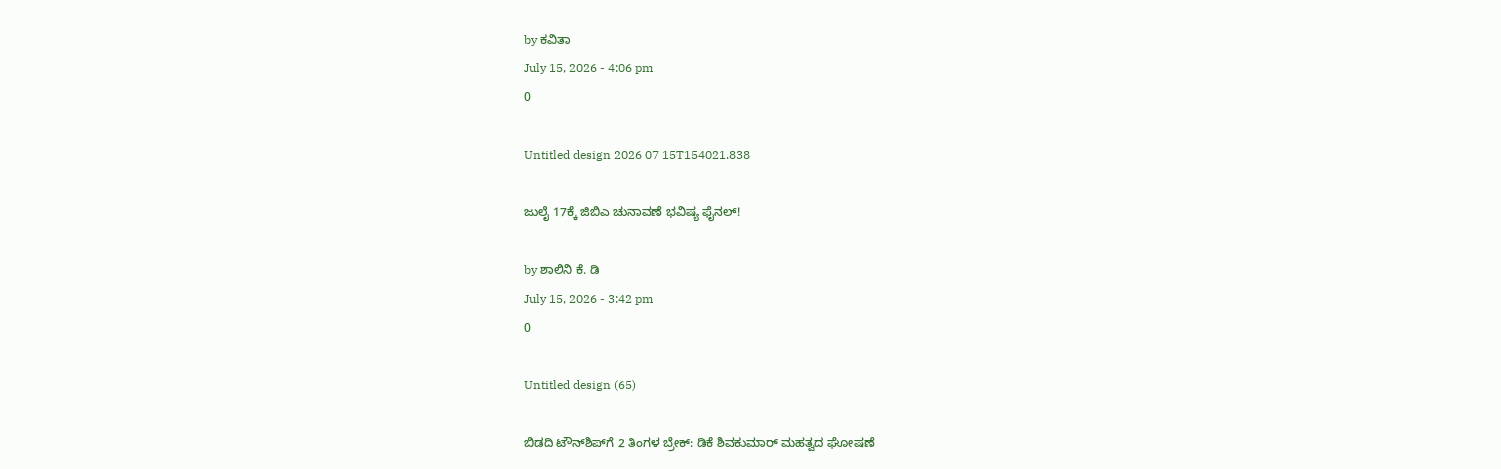by ಕವಿತಾ
July 15, 2026 - 4:06 pm
0

Untitled design 2026 07 15T154021.838

ಜುಲೈ 17ಕ್ಕೆ ಜಿಬಿಎ ಚುನಾವಣೆ ಭವಿಷ್ಯ ಫೈನಲ್!

by ಶಾಲಿನಿ ಕೆ. ಡಿ
July 15, 2026 - 3:42 pm
0

Untitled design (65)

ಬಿಡದಿ ಟೌನ್‌ಶಿಪ್‌ಗೆ 2 ತಿಂಗಳ ಬ್ರೇಕ್: ಡಿಕೆ ಶಿವಕುಮಾರ್ ಮಹತ್ವದ ಘೋಷಣೆ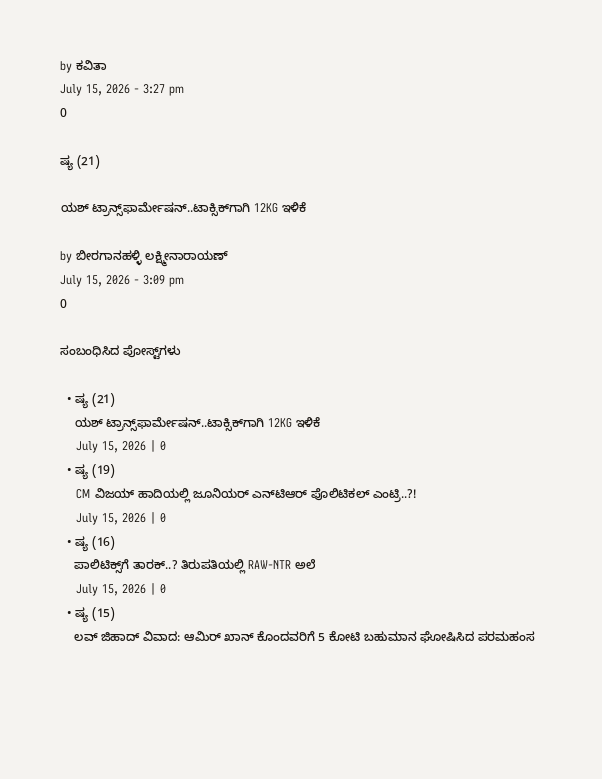by ಕವಿತಾ
July 15, 2026 - 3:27 pm
0

ಷ್ಯ (21)

ಯಶ್ ಟ್ರಾನ್ಸ್‌‌ಫಾರ್ಮೇಷನ್‌..ಟಾಕ್ಸಿಕ್‌‌ಗಾಗಿ 12KG ಇಳಿಕೆ

by ಬೀರಗಾನಹಳ್ಳಿ ಲಕ್ಷ್ಮೀನಾರಾಯಣ್
July 15, 2026 - 3:09 pm
0

ಸಂಬಂಧಿಸಿದ ಪೋಸ್ಟ್‌ಗಳು

  • ಷ್ಯ (21)
    ಯಶ್ ಟ್ರಾನ್ಸ್‌‌ಫಾರ್ಮೇಷನ್‌..ಟಾಕ್ಸಿಕ್‌‌ಗಾಗಿ 12KG ಇಳಿಕೆ
    July 15, 2026 | 0
  • ಷ್ಯ (19)
    CM ವಿಜಯ್ ಹಾದಿಯಲ್ಲಿ ಜೂನಿಯರ್‌ ಎನ್‌ಟಿಆರ್ ಪೊಲಿಟಿಕಲ್ ಎಂಟ್ರಿ..?!
    July 15, 2026 | 0
  • ಷ್ಯ (16)
    ಪಾಲಿಟಿಕ್ಸ್‌ಗೆ ತಾರಕ್..? ತಿರುಪತಿಯಲ್ಲಿ RAW-NTR ಅಲೆ
    July 15, 2026 | 0
  • ಷ್ಯ (15)
    ಲವ್ ಜಿಹಾದ್ ವಿವಾದ: ಆಮಿರ್ ಖಾನ್ ಕೊಂದವರಿಗೆ 5 ಕೋಟಿ ಬಹುಮಾನ ಘೋಷಿಸಿದ ಪರಮಹಂಸ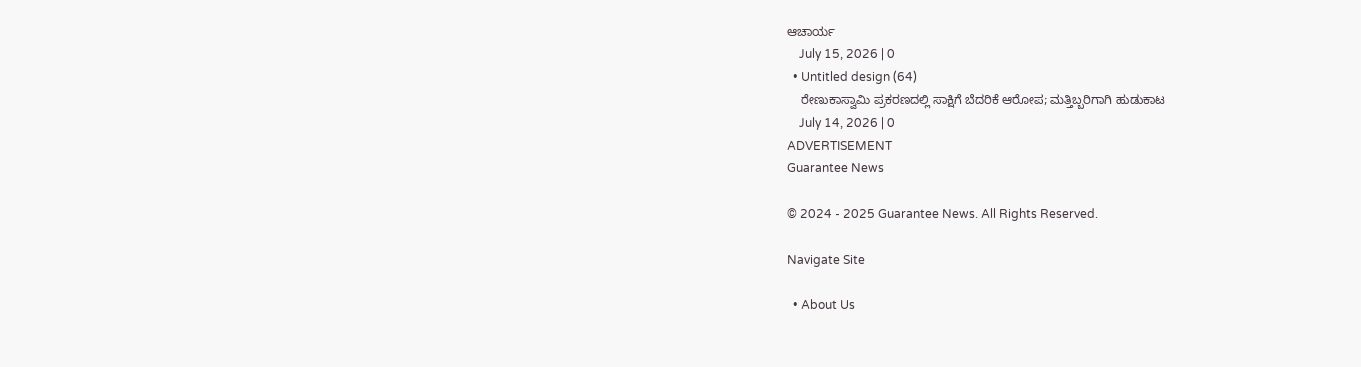ಆಚಾರ್ಯ
    July 15, 2026 | 0
  • Untitled design (64)
    ರೇಣುಕಾಸ್ವಾಮಿ ಪ್ರಕರಣದಲ್ಲಿ ಸಾಕ್ಷಿಗೆ ಬೆದರಿಕೆ ಆರೋಪ; ಮತ್ತಿಬ್ಬರಿಗಾಗಿ ಹುಡುಕಾಟ
    July 14, 2026 | 0
ADVERTISEMENT
Guarantee News

© 2024 - 2025 Guarantee News. All Rights Reserved.

Navigate Site

  • About Us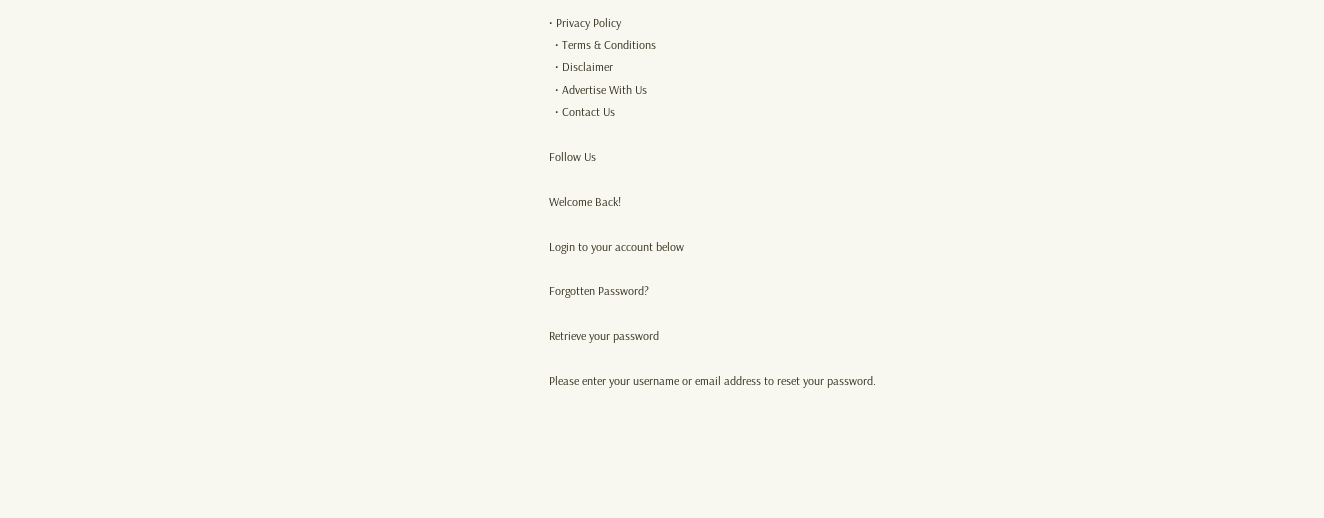• Privacy Policy
  • Terms & Conditions
  • Disclaimer
  • Advertise With Us
  • Contact Us

Follow Us

Welcome Back!

Login to your account below

Forgotten Password?

Retrieve your password

Please enter your username or email address to reset your password.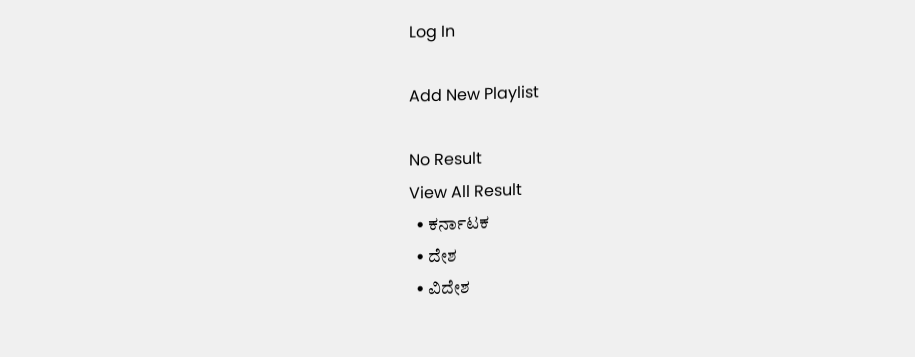Log In

Add New Playlist

No Result
View All Result
  • ಕರ್ನಾಟಕ
  • ದೇಶ
  • ವಿದೇಶ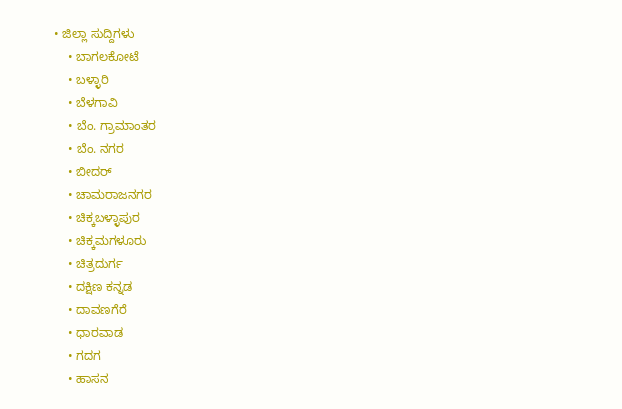• ಜಿಲ್ಲಾ ಸುದ್ದಿಗಳು
    • ಬಾಗಲಕೋಟೆ
    • ಬಳ್ಳಾರಿ
    • ಬೆಳಗಾವಿ
    • ಬೆಂ. ಗ್ರಾಮಾಂತರ
    • ಬೆಂ. ನಗರ
    • ಬೀದರ್
    • ಚಾಮರಾಜನಗರ
    • ಚಿಕ್ಕಬಳ್ಳಾಪುರ
    • ಚಿಕ್ಕಮಗಳೂರು
    • ಚಿತ್ರದುರ್ಗ
    • ದಕ್ಷಿಣ ಕನ್ನಡ
    • ದಾವಣಗೆರೆ
    • ಧಾರವಾಡ
    • ಗದಗ
    • ಹಾಸನ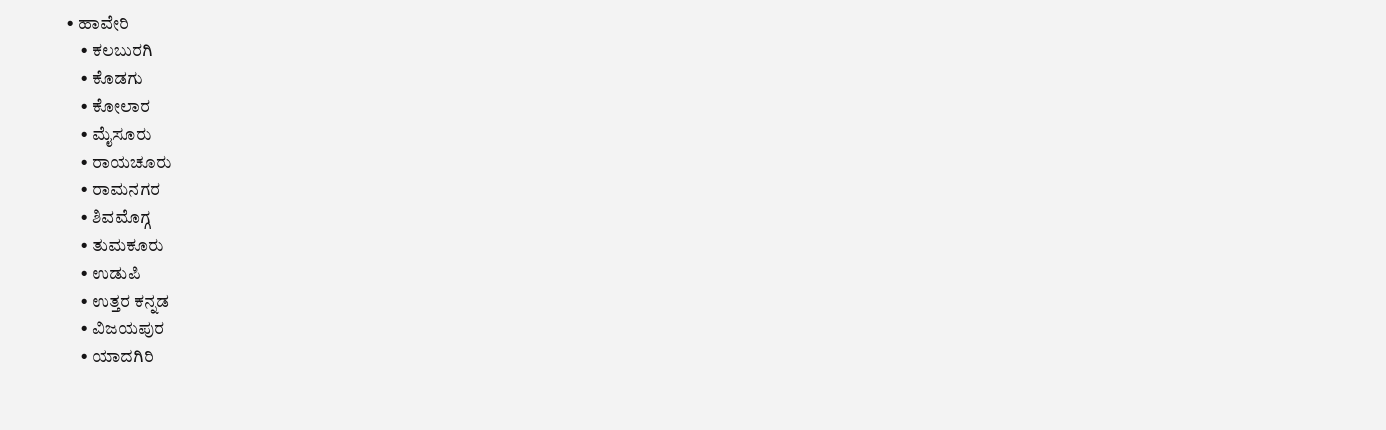• ಹಾವೇರಿ
    • ಕಲಬುರಗಿ
    • ಕೊಡಗು
    • ಕೋಲಾರ
    • ಮೈಸೂರು
    • ರಾಯಚೂರು
    • ರಾಮನಗರ
    • ಶಿವಮೊಗ್ಗ
    • ತುಮಕೂರು
    • ಉಡುಪಿ
    • ಉತ್ತರ ಕನ್ನಡ
    • ವಿಜಯಪುರ
    • ಯಾದಗಿರಿ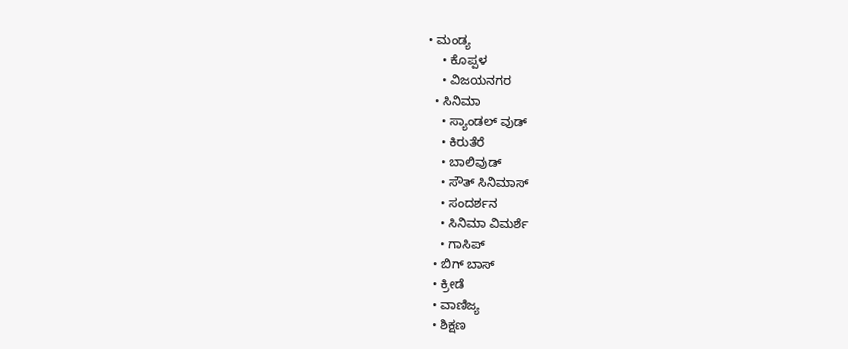• ಮಂಡ್ಯ
    • ಕೊಪ್ಪಳ
    • ವಿಜಯನಗರ
  • ಸಿನಿಮಾ
    • ಸ್ಯಾಂಡಲ್ ವುಡ್
    • ಕಿರುತೆರೆ
    • ಬಾಲಿವುಡ್
    • ಸೌತ್ ಸಿನಿಮಾಸ್
    • ಸಂದರ್ಶನ
    • ಸಿನಿಮಾ ವಿಮರ್ಶೆ
    • ಗಾಸಿಪ್
  • ಬಿಗ್ ಬಾಸ್
  • ಕ್ರೀಡೆ
  • ವಾಣಿಜ್ಯ
  • ಶಿಕ್ಷಣ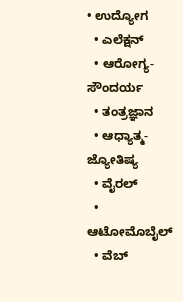• ಉದ್ಯೋಗ
  • ಎಲೆಕ್ಷನ್
  • ಆರೋಗ್ಯ-ಸೌಂದರ್ಯ
  • ತಂತ್ರಜ್ಞಾನ
  • ಆಧ್ಯಾತ್ಮ- ಜ್ಯೋತಿಷ್ಯ
  • ವೈರಲ್
  • ಆಟೋಮೊಬೈಲ್
  • ವೆಬ್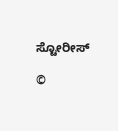ಸ್ಟೋರೀಸ್

©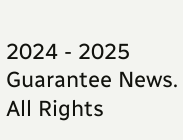2024 - 2025 Guarantee News. All Rights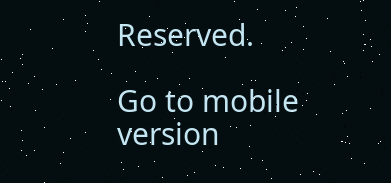Reserved.

Go to mobile version